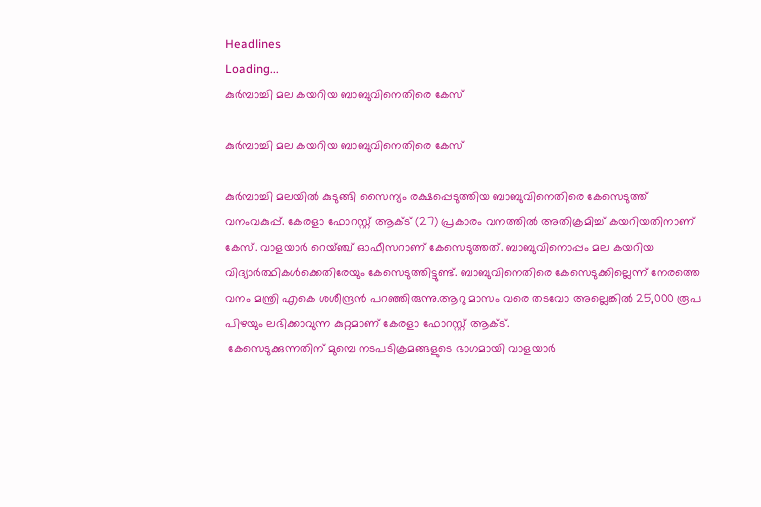Headlines
Loading...
കുര്‍മ്പാച്ചി മല കയറിയ ബാബുവിനെതിരെ കേസ്

കുര്‍മ്പാച്ചി മല കയറിയ ബാബുവിനെതിരെ കേസ്

കുര്‍മ്പാച്ചി മലയിൽ കുടുങ്ങി സൈന്യം രക്ഷപ്പെടുത്തിയ ബാബുവിനെതിരെ കേസെടുത്ത് വനംവകുപ്പ്. കേരളാ ഫോറസ്റ്റ് ആക്ട് (27) പ്രകാരം വനത്തിൽ അതിക്രമിച്ച് കയറിയതിനാണ് കേസ്. വാളയാർ റെയ്ഞ്ച് ഓഫീസറാണ് കേസെടുത്തത്. ബാബുവിനൊപ്പം മല കയറിയ വിദ്യാർത്ഥികൾക്കെതിരേയും കേസെടുത്തിട്ടുണ്ട്. ബാബുവിനെതിരെ കേസെടുക്കില്ലെന്ന് നേരത്തെ വനം മന്ത്രി എകെ ശശീന്ദ്രൻ പറഞ്ഞിരുന്നു.ആറു മാസം വരെ തടവോ അല്ലെങ്കിൽ 25,000 രൂപ പിഴയും ലഭിക്കാവുന്ന കുറ്റമാണ് കേരളാ ഫോറസ്റ്റ് ആക്ട്.
 കേസെടുക്കുന്നതിന് മുമ്പെ നടപടിക്രമങ്ങളുടെ ഭാഗമായി വാളയാർ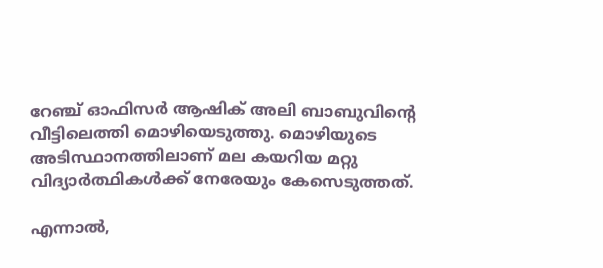റേഞ്ച് ഓഫിസർ ആഷിക് അലി ബാബുവിന്റെ വീട്ടിലെത്തി മൊഴിയെടുത്തു. മൊഴിയുടെ അടിസ്ഥാനത്തിലാണ് മല കയറിയ മറ്റു വിദ്യാർത്ഥികൾക്ക് നേരേയും കേസെടുത്തത്.

എന്നാല്‍,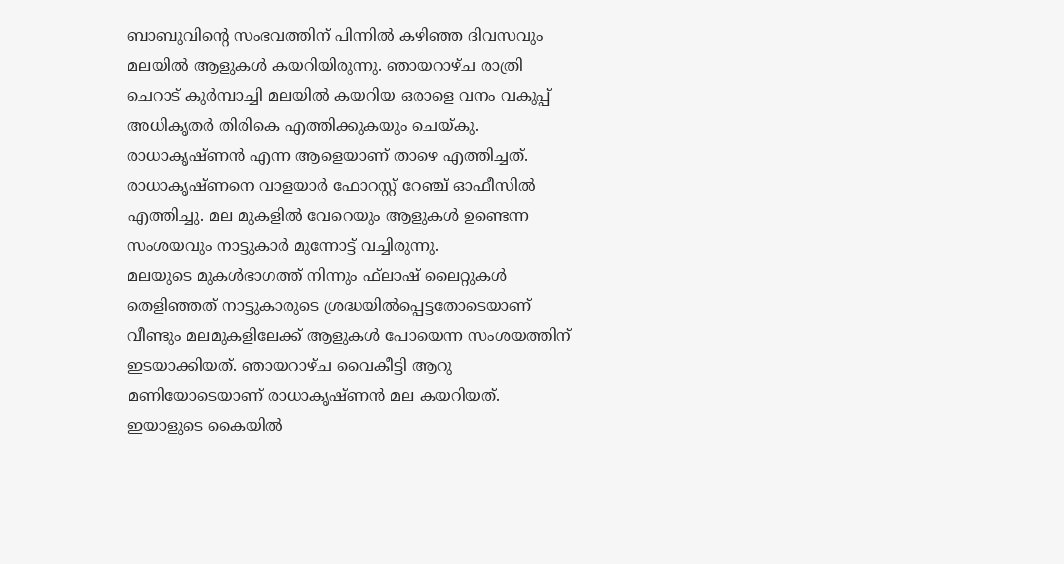ബാബുവിന്റെ സംഭവത്തിന് പിന്നില്‍ കഴിഞ്ഞ ദിവസവും മലയില്‍ ആളുകള്‍ കയറിയിരുന്നു. ഞായറാഴ്ച രാത്രി ചെറാട് കുര്‍മ്പാച്ചി മലയില്‍ കയറിയ ഒരാളെ വനം വകുപ്പ് അധികൃതര്‍ തിരികെ എത്തിക്കുകയും ചെയ്കു. രാധാകൃഷ്ണന്‍ എന്ന ആളെയാണ് താഴെ എത്തിച്ചത്. രാധാകൃഷ്ണനെ വാളയാര്‍ ഫോറസ്റ്റ് റേഞ്ച് ഓഫീസില്‍ എത്തിച്ചു. മല മുകളില്‍ വേറെയും ആളുകള്‍ ഉണ്ടെന്ന സംശയവും നാട്ടുകാര്‍ മുന്നോട്ട് വച്ചിരുന്നു.
മലയുടെ മുകള്‍ഭാഗത്ത് നിന്നും ഫ്‌ലാഷ് ലൈറ്റുകള്‍ തെളിഞ്ഞത് നാട്ടുകാരുടെ ശ്രദ്ധയില്‍പ്പെട്ടതോടെയാണ് വീണ്ടും മലമുകളിലേക്ക് ആളുകള്‍ പോയെന്ന സംശയത്തിന് ഇടയാക്കിയത്. ഞായറാഴ്ച വൈകീട്ടി ആറു മണിയോടെയാണ് രാധാകൃഷ്ണന്‍ മല കയറിയത്. ഇയാളുടെ കൈയില്‍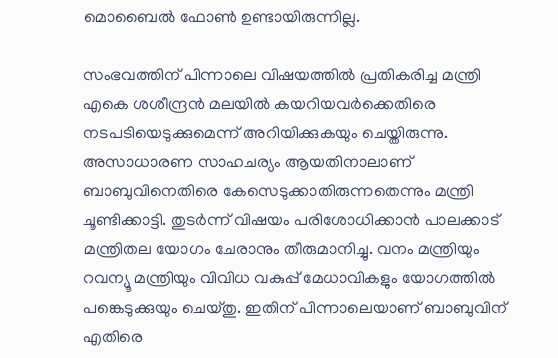മൊബൈല്‍ ഫോണ്‍ ഉണ്ടായിരുന്നില്ല.

സംഭവത്തിന് പിന്നാലെ വിഷയത്തില്‍ പ്രതികരിച്ച മന്ത്രി എകെ ശശീന്ദ്രന്‍ മലയില്‍ കയറിയവര്‍ക്കെതിരെ നടപടിയെടുക്കുമെന്ന് അറിയിക്കുകയും ചെയ്തിരുന്നു. അസാധാരണ സാഹചര്യം ആയതിനാലാണ് ബാബുവിനെതിരെ കേസെടുക്കാതിരുന്നതെന്നും മന്ത്രി ചൂണ്ടിക്കാട്ടി. തുടര്‍ന്ന് വിഷയം പരിശോധിക്കാന്‍ പാലക്കാട് മന്ത്രിതല യോഗം ചേരാനും തീരുമാനിച്ചു. വനം മന്ത്രിയും റവന്യൂ മന്ത്രിയും വിവിധ വകുപ്പ് മേധാവികളും യോഗത്തില്‍ പങ്കെടുക്കുയും ചെയ്തു. ഇതിന് പിന്നാലെയാണ് ബാബുവിന് എതിരെ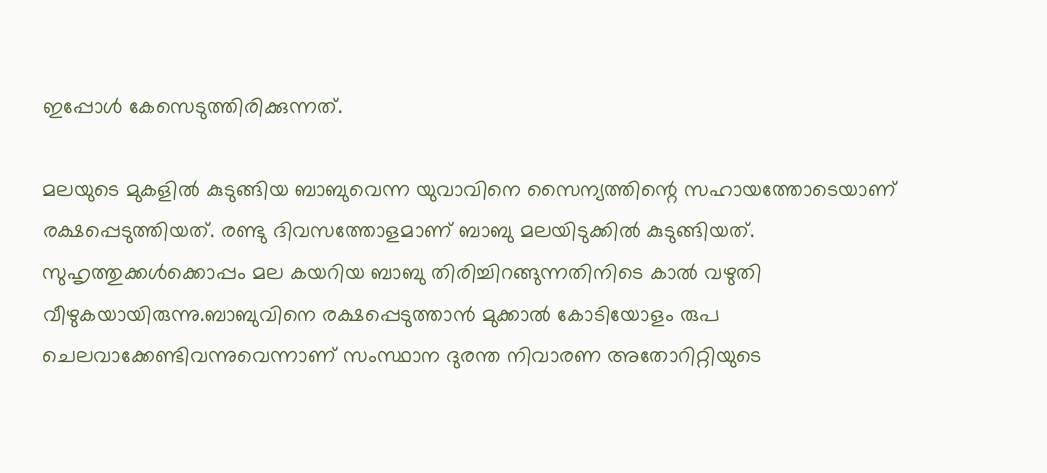ഇപ്പോള്‍ കേസെടുത്തിരിക്കുന്നത്.

മലയുടെ മുകളില്‍ കുടുങ്ങിയ ബാബുവെന്ന യുവാവിനെ സൈന്യത്തിന്റെ സഹായത്തോടെയാണ് രക്ഷപ്പെടുത്തിയത്. രണ്ടു ദിവസത്തോളമാണ് ബാബു മലയിടുക്കില്‍ കുടുങ്ങിയത്. സുഹൃത്തുക്കള്‍ക്കൊപ്പം മല കയറിയ ബാബു തിരിച്ചിറങ്ങുന്നതിനിടെ കാല്‍ വഴുതി വീഴുകയായിരുന്നു.ബാബുവിനെ രക്ഷപ്പെടുത്താന്‍ മുക്കാല്‍ കോടിയോളം രുപ ചെലവാക്കേണ്ടിവന്നുവെന്നാണ് സംസ്ഥാന ദുരന്ത നിവാരണ അതോറിറ്റിയുടെ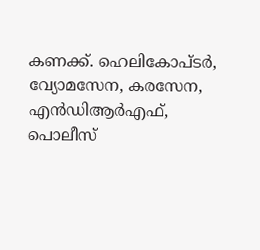കണക്ക്. ഹെലികോപ്ടര്‍, വ്യോമസേന, കരസേന, എന്‍ഡിആര്‍എഫ്, പൊലീസ്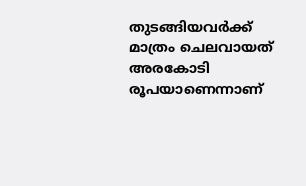തുടങ്ങിയവര്‍ക്ക് മാത്രം ചെലവായത് അരകോടി രൂപയാണെന്നാണ്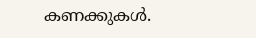കണക്കുകള്‍.